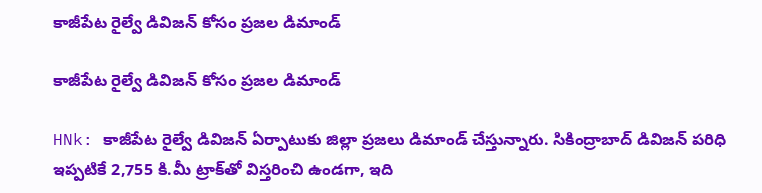కాజీపేట రైల్వే డివిజన్ కోసం ప్రజల డిమాండ్

కాజీపేట రైల్వే డివిజన్ కోసం ప్రజల డిమాండ్

HNk: కాజీపేట రైల్వే డివిజన్ ఏర్పాటుకు జిల్లా ప్రజలు డిమాండ్ చేస్తున్నారు. సికింద్రాబాద్ డివిజన్ పరిధి ఇప్పటికే 2,755 కి.మీ ట్రాక్‌తో విస్తరించి ఉండగా, ఇది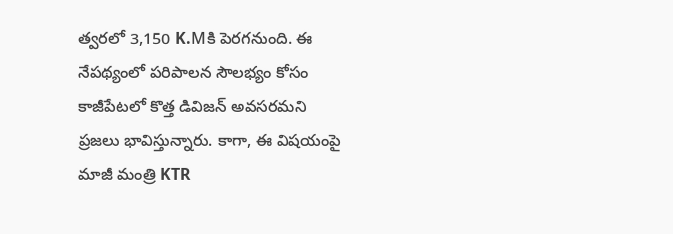త్వరలో 3,150 K.Mకి పెరగనుంది. ఈ నేపథ్యంలో పరిపాలన సౌలభ్యం కోసం కాజీపేటలో కొత్త డివిజన్ అవసరమని ప్రజలు భావిస్తున్నారు. కాగా, ఈ విషయంపై మాజీ మంత్రి KTR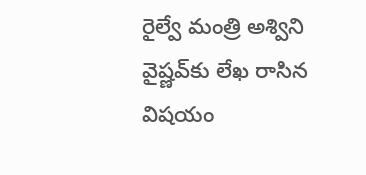రైల్వే మంత్రి అశ్విని వైష్ణవ్‌కు లేఖ రాసిన విషయం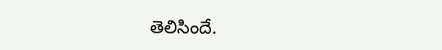తెలిసిందే.